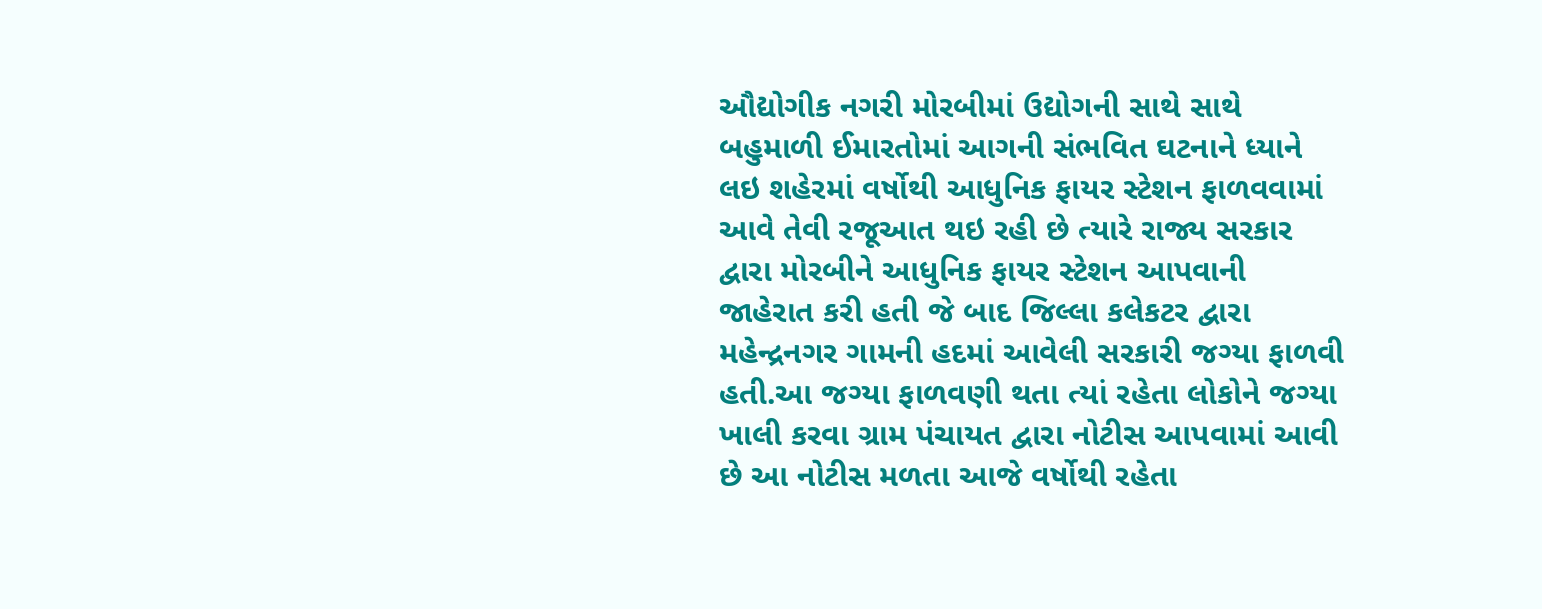ઔદ્યોગીક નગરી મોરબીમાં ઉદ્યોગની સાથે સાથે બહુમાળી ઈમારતોમાં આગની સંભવિત ઘટનાને ધ્યાને લઇ શહેરમાં વર્ષોથી આધુનિક ફાયર સ્ટેશન ફાળવવામાં આવે તેવી રજૂઆત થઇ રહી છે ત્યારે રાજ્ય સરકાર દ્વારા મોરબીને આધુનિક ફાયર સ્ટેશન આપવાની જાહેરાત કરી હતી જે બાદ જિલ્લા કલેકટર દ્વારા મહેન્દ્રનગર ગામની હદમાં આવેલી સરકારી જગ્યા ફાળવી હતી.આ જગ્યા ફાળવણી થતા ત્યાં રહેતા લોકોને જગ્યા ખાલી કરવા ગ્રામ પંચાયત દ્વારા નોટીસ આપવામાં આવી છે આ નોટીસ મળતા આજે વર્ષોથી રહેતા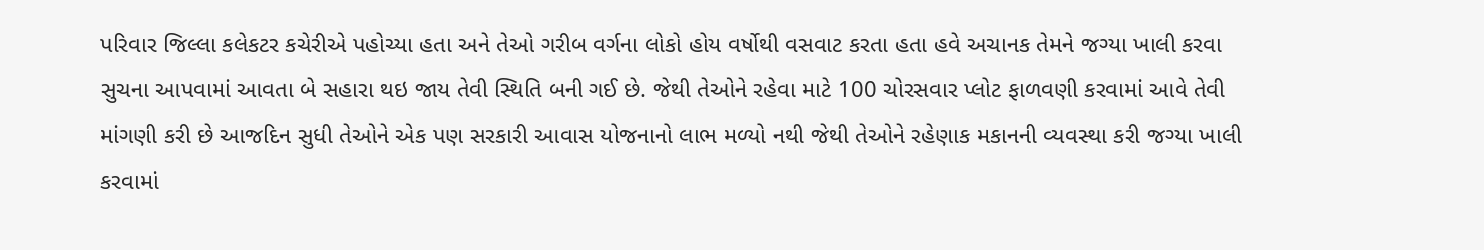પરિવાર જિલ્લા કલેકટર કચેરીએ પહોચ્યા હતા અને તેઓ ગરીબ વર્ગના લોકો હોય વર્ષોથી વસવાટ કરતા હતા હવે અચાનક તેમને જગ્યા ખાલી કરવા સુચના આપવામાં આવતા બે સહારા થઇ જાય તેવી સ્થિતિ બની ગઈ છે. જેથી તેઓને રહેવા માટે 100 ચોરસવાર પ્લોટ ફાળવણી કરવામાં આવે તેવી માંગણી કરી છે આજદિન સુધી તેઓને એક પણ સરકારી આવાસ યોજનાનો લાભ મળ્યો નથી જેથી તેઓને રહેણાક મકાનની વ્યવસ્થા કરી જગ્યા ખાલી કરવામાં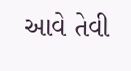આવે તેવી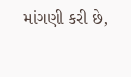માંગણી કરી છે,